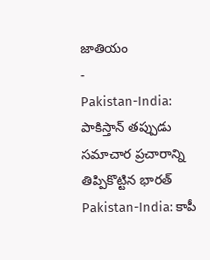జాతియం
-
Pakistan-India: పాకిస్తాన్ తప్పుడు సమాచార ప్రచారాన్ని తిప్పికొట్టిన భారత్
Pakistan-India: కాపీ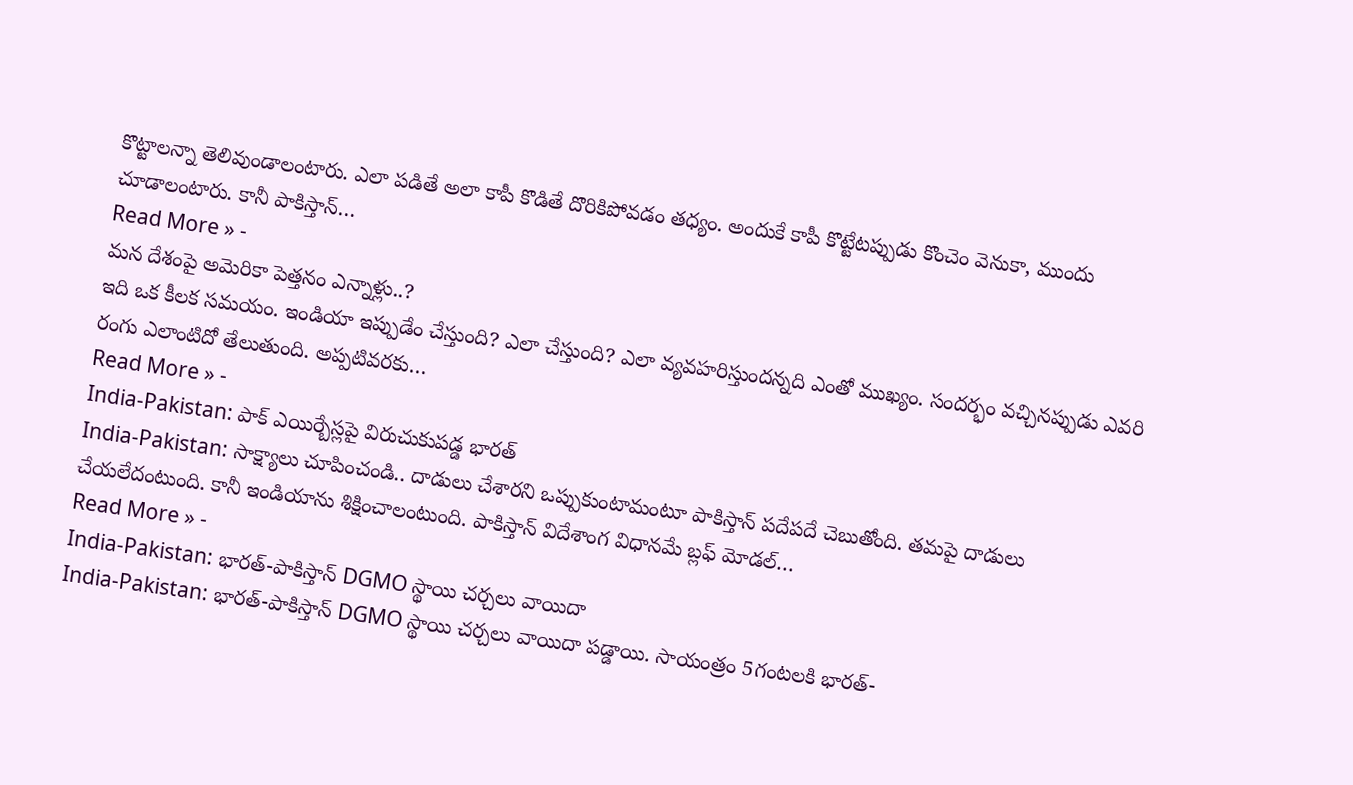కొట్టాలన్నా తెలివుండాలంటారు. ఎలా పడితే అలా కాపీ కొడితే దొరికిపోవడం తధ్యం. అందుకే కాపీ కొట్టేటప్పుడు కొంచెం వెనుకా, ముందు చూడాలంటారు. కానీ పాకిస్తాన్…
Read More » -
మన దేశంపై అమెరికా పెత్తనం ఎన్నాళ్లు..?
ఇది ఒక కీలక సమయం. ఇండియా ఇప్పుడేం చేస్తుంది? ఎలా చేస్తుంది? ఎలా వ్యవహరిస్తుందన్నది ఎంతో ముఖ్యం. సందర్భం వచ్చినప్పుడు ఎవరి రంగు ఎలాంటిదో తేలుతుంది. అప్పటివరకు…
Read More » -
India-Pakistan: పాక్ ఎయిర్బేస్లపై విరుచుకుపడ్డ భారత్
India-Pakistan: సాక్ష్యాలు చూపించండి.. దాడులు చేశారని ఒప్పుకుంటామంటూ పాకిస్తాన్ పదేపదే చెబుతోంది. తమపై దాడులు చేయలేదంటుంది. కానీ ఇండియాను శిక్షించాలంటుంది. పాకిస్తాన్ విదేశాంగ విధానమే బ్లఫ్ మోడల్…
Read More » -
India-Pakistan: భారత్-పాకిస్తాన్ DGMO స్థాయి చర్చలు వాయిదా
India-Pakistan: భారత్-పాకిస్తాన్ DGMO స్థాయి చర్చలు వాయిదా పడ్డాయి. సాయంత్రం 5గంటలకి భారత్-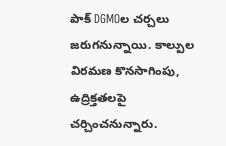పాక్ DGMOల చర్చలు జరుగనున్నాయి. కాల్పుల విరమణ కొనసాగింపు, ఉద్రిక్తతలపై చర్చించనున్నారు.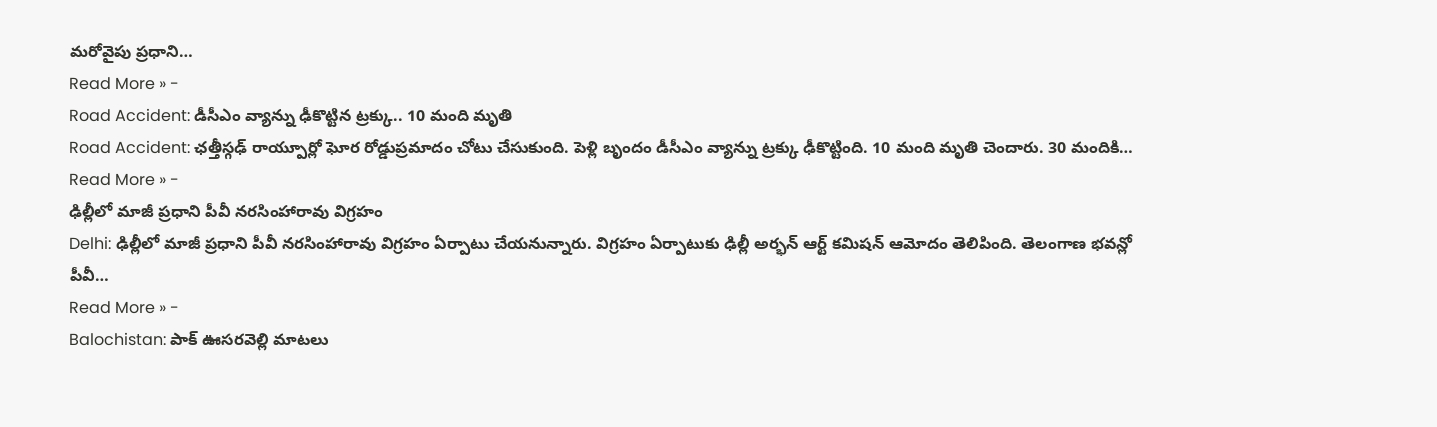మరోవైపు ప్రధాని…
Read More » -
Road Accident: డీసీఎం వ్యాన్ను ఢీకొట్టిన ట్రక్కు.. 10 మంది మృతి
Road Accident: ఛత్తీస్గఢ్ రాయ్పూర్లో ఘోర రోడ్డుప్రమాదం చోటు చేసుకుంది. పెళ్లి బృందం డీసీఎం వ్యాన్ను ట్రక్కు ఢీకొట్టింది. 10 మంది మృతి చెందారు. 30 మందికి…
Read More » -
ఢిల్లీలో మాజీ ప్రధాని పీవీ నరసింహారావు విగ్రహం
Delhi: ఢిల్లీలో మాజీ ప్రధాని పీవీ నరసింహారావు విగ్రహం ఏర్పాటు చేయనున్నారు. విగ్రహం ఏర్పాటుకు ఢిల్లీ అర్భన్ ఆర్ట్ కమిషన్ ఆమోదం తెలిపింది. తెలంగాణ భవన్లో పీవీ…
Read More » -
Balochistan: పాక్ ఊసరవెల్లి మాటలు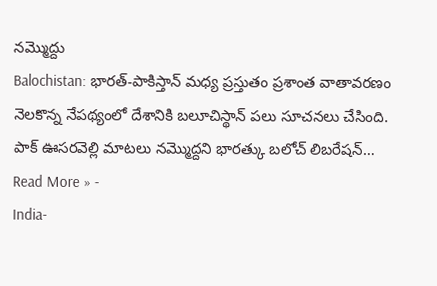నమ్మొద్దు
Balochistan: భారత్-పాకిస్తాన్ మధ్య ప్రస్తుతం ప్రశాంత వాతావరణం నెలకొన్న నేపథ్యంలో దేశానికి బలూచిస్థాన్ పలు సూచనలు చేసింది. పాక్ ఊసరవెల్లి మాటలు నమ్మొద్దని భారత్కు బలోచ్ లిబరేషన్…
Read More » -
India-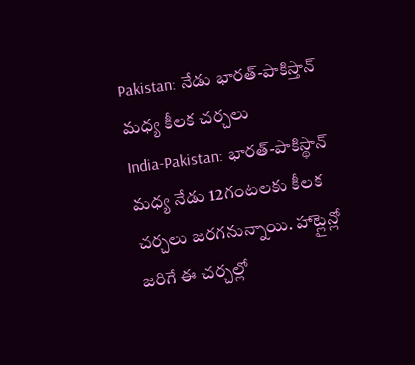Pakistan: నేడు భారత్-పాకిస్తాన్ మధ్య కీలక చర్చలు
India-Pakistan: భారత్-పాకిస్థాన్ మధ్య నేడు 12గంటలకు కీలక చర్చలు జరగనున్నాయి. హాట్లైన్లో జరిగే ఈ చర్చల్లో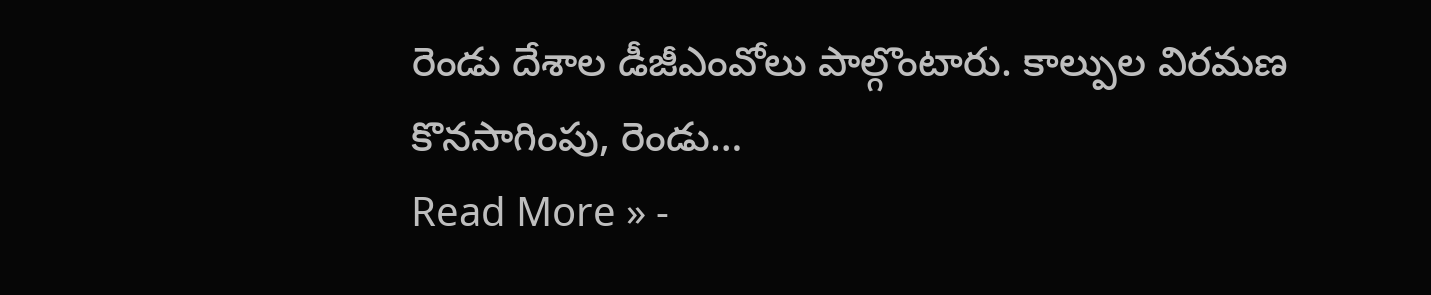రెండు దేశాల డీజీఎంవోలు పాల్గొంటారు. కాల్పుల విరమణ కొనసాగింపు, రెండు…
Read More » -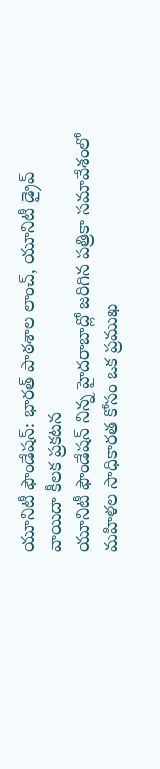యూనిటీ ఫౌండేషన్: భారత్ పాఠశాల లాంచ్, యూనిటీ డ్రైవ్ వాయిదా కీలక ప్రకటన
యూనిటీ ఫౌండేషన్ నిన్న హైదరాబాద్లో జరిగిన పత్రికా సమావేశంలో మహిళల సాధికారత కోసం ఒక ప్రముఖ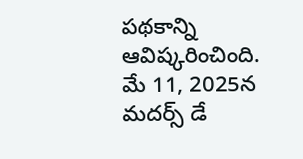పథకాన్ని ఆవిష్కరించింది. మే 11, 2025న మదర్స్ డే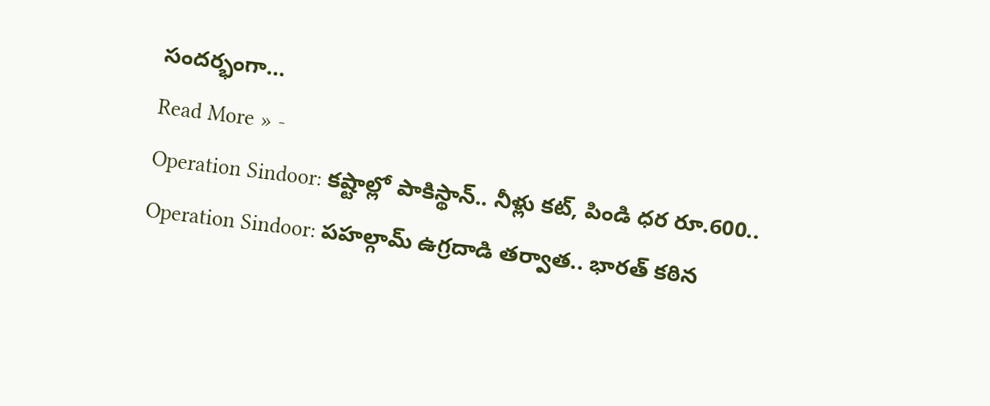సందర్భంగా…
Read More » -
Operation Sindoor: కష్టాల్లో పాకిస్థాన్.. నీళ్లు కట్, పిండి ధర రూ.600..
Operation Sindoor: పహల్గామ్ ఉగ్రదాడి తర్వాత.. భారత్ కఠిన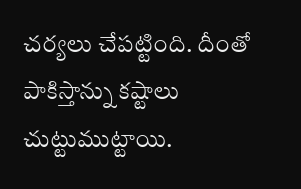చర్యలు చేపట్టింది. దీంతో పాకిస్తాన్ను కష్టాలు చుట్టుముట్టాయి.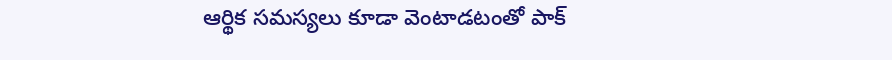ఆర్థిక సమస్యలు కూడా వెంటాడటంతో పాక్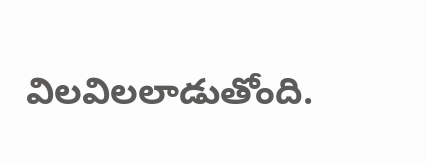విలవిలలాడుతోంది.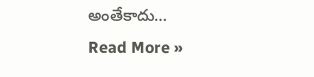అంతేకాదు…
Read More »